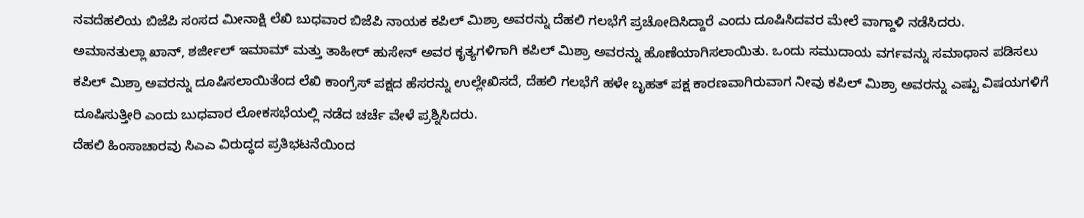ನವದೆಹಲಿಯ ಬಿಜೆಪಿ ಸಂಸದ ಮೀನಾಕ್ಷಿ ಲೆಖಿ ಬುಧವಾರ ಬಿಜೆಪಿ ನಾಯಕ ಕಪಿಲ್ ಮಿಶ್ರಾ ಅವರನ್ನು ದೆಹಲಿ ಗಲಭೆಗೆ ಪ್ರಚೋದಿಸಿದ್ದಾರೆ ಎಂದು ದೂಷಿಸಿದವರ ಮೇಲೆ ವಾಗ್ದಾಳಿ ನಡೆಸಿದರು.
ಅಮಾನತುಲ್ಲಾ ಖಾನ್, ಶರ್ಜೀಲ್ ಇಮಾಮ್ ಮತ್ತು ತಾಹೀರ್ ಹುಸೇನ್ ಅವರ ಕೃತ್ಯಗಳಿಗಾಗಿ ಕಪಿಲ್ ಮಿಶ್ರಾ ಅವರನ್ನು ಹೊಣೆಯಾಗಿಸಲಾಯಿತು. ಒಂದು ಸಮುದಾಯ ವರ್ಗವನ್ನು ಸಮಾಧಾನ ಪಡಿಸಲು ಕಪಿಲ್ ಮಿಶ್ರಾ ಅವರನ್ನು ದೂಷಿಸಲಾಯಿತೆಂದ ಲೆಖಿ ಕಾಂಗ್ರೆಸ್ ಪಕ್ಷದ ಹೆಸರನ್ನು ಉಲ್ಲೇಖಿಸದೆ, ದೆಹಲಿ ಗಲಭೆಗೆ ಹಳೇ ಬೃಹತ್ ಪಕ್ಷ ಕಾರಣವಾಗಿರುವಾಗ ನೀವು ಕಪಿಲ್ ಮಿಶ್ರಾ ಅವರನ್ನು ಎಷ್ಟು ವಿಷಯಗಳಿಗೆ ದೂಷಿಸುತ್ತೀರಿ ಎಂದು ಬುಧವಾರ ಲೋಕಸಭೆಯಲ್ಲಿ ನಡೆದ ಚರ್ಚೆ ವೇಳೆ ಪ್ರಶ್ನಿಸಿದರು.
ದೆಹಲಿ ಹಿಂಸಾಚಾರವು ಸಿಎಎ ವಿರುದ್ಧದ ಪ್ರತಿಭಟನೆಯಿಂದ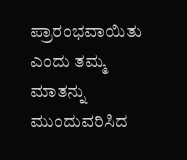ಪ್ರಾರಂಭವಾಯಿತು ಎಂದು ತಮ್ಮ ಮಾತನ್ನು ಮುಂದುವರಿಸಿದ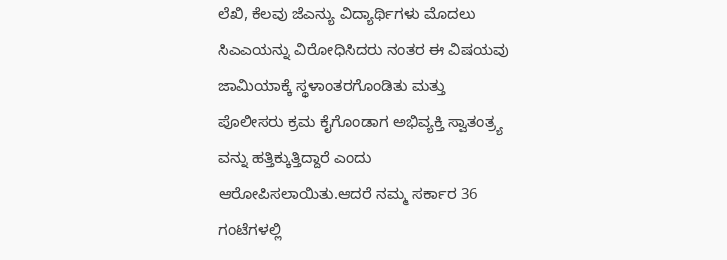ಲೆಖಿ, ಕೆಲವು ಜೆಎನ್ಯು ವಿದ್ಯಾರ್ಥಿಗಳು ಮೊದಲು ಸಿಎಎಯನ್ನು ವಿರೋಧಿಸಿದರು ನಂತರ ಈ ವಿಷಯವು ಜಾಮಿಯಾಕ್ಕೆ ಸ್ಥಳಾಂತರಗೊಂಡಿತು ಮತ್ತು ಪೊಲೀಸರು ಕ್ರಮ ಕೈಗೊಂಡಾಗ ಅಭಿವ್ಯಕ್ತಿ ಸ್ವಾತಂತ್ರ್ಯ ವನ್ನು ಹತ್ತಿಕ್ಕುತ್ತಿದ್ದಾರೆ ಎಂದು ಆರೋಪಿಸಲಾಯಿತು.ಆದರೆ ನಮ್ಮ ಸರ್ಕಾರ 36 ಗಂಟೆಗಳಲ್ಲಿ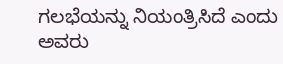ಗಲಭೆಯನ್ನು ನಿಯಂತ್ರಿಸಿದೆ ಎಂದು ಅವರು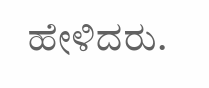ಹೇಳಿದರು.